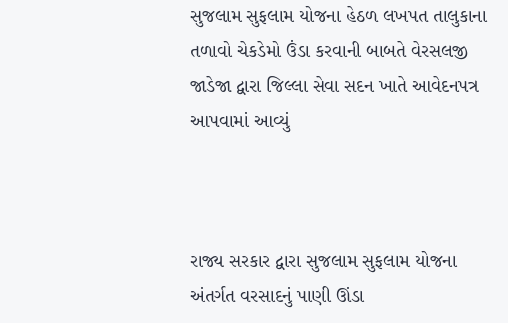સુજલામ સુફલામ યોજના હેઠળ લખપત તાલુકાના તળાવો ચેકડેમો ઉંડા કરવાની બાબતે વેરસલજી જાડેજા દ્વારા જિલ્લા સેવા સદન ખાતે આવેદનપત્ર આપવામાં આવ્યું



રાજ્ય સરકાર દ્વારા સુજલામ સુફલામ યોજના અંતર્ગત વરસાદનું પાણી ઊંડા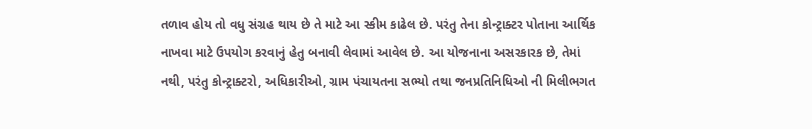તળાવ હોય તો વધુ સંગ્રહ થાય છે તે માટે આ સ્કીમ કાઢેલ છે. પરંતુ તેના કોન્ટ્રાક્ટર પોતાના આર્થિક નાખવા માટે ઉપયોગ કરવાનું હેતુ બનાવી લેવામાં આવેલ છે. આ યોજનાના અસરકારક છે, તેમાં નથી, પરંતુ કોન્ટ્રાક્ટરો, અધિકારીઓ, ગ્રામ પંચાયતના સભ્યો તથા જનપ્રતિનિધિઓ ની મિલીભગત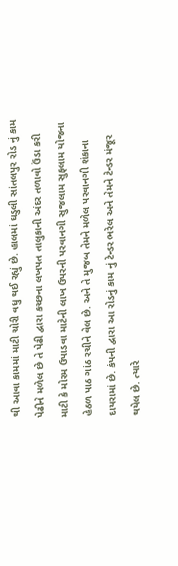થી આવા કામમાં માટી ચોરી વધુ થઈ રહ્યું છે. હાલમાં ઘડુલી સાંતલપુર રોડ નું કામ પેઢીને મળેલ છે તે પેઢી દ્વારા કચ્છના લખપત તાલુકાની અંદર તળાવો ઉંડા કરી માટી કે મોરમ ઉપાડવા માટેની લાખ ઉપરની પરવાનગી સુજલામ સુફલામ યોજના હેઠળ પાઠ ગાંઠ રચીને વેલ છે. અને તે મુજબ તેમને મળેલ પરવાનગી શંકાના દાયરામાં છે. કંપની દ્વારા આ રોડનું કામ નું ટેન્ડર ભરેલ અને તેમને ટેન્ડર મંજૂર થયેલ છે. ત્યારે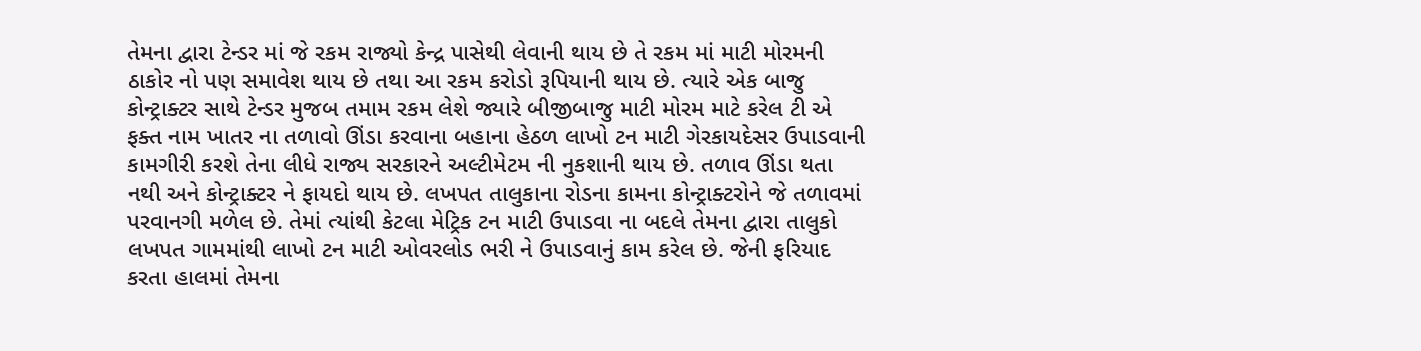તેમના દ્વારા ટેન્ડર માં જે રકમ રાજ્યો કેન્દ્ર પાસેથી લેવાની થાય છે તે રકમ માં માટી મોરમની ઠાકોર નો પણ સમાવેશ થાય છે તથા આ રકમ કરોડો રૂપિયાની થાય છે. ત્યારે એક બાજુ કોન્ટ્રાક્ટર સાથે ટેન્ડર મુજબ તમામ રકમ લેશે જ્યારે બીજીબાજુ માટી મોરમ માટે કરેલ ટી એ ફક્ત નામ ખાતર ના તળાવો ઊંડા કરવાના બહાના હેઠળ લાખો ટન માટી ગેરકાયદેસર ઉપાડવાની કામગીરી કરશે તેના લીધે રાજ્ય સરકારને અલ્ટીમેટમ ની નુકશાની થાય છે. તળાવ ઊંડા થતા નથી અને કોન્ટ્રાક્ટર ને ફાયદો થાય છે. લખપત તાલુકાના રોડના કામના કોન્ટ્રાક્ટરોને જે તળાવમાં પરવાનગી મળેલ છે. તેમાં ત્યાંથી કેટલા મેટ્રિક ટન માટી ઉપાડવા ના બદલે તેમના દ્વારા તાલુકો લખપત ગામમાંથી લાખો ટન માટી ઓવરલોડ ભરી ને ઉપાડવાનું કામ કરેલ છે. જેની ફરિયાદ કરતા હાલમાં તેમના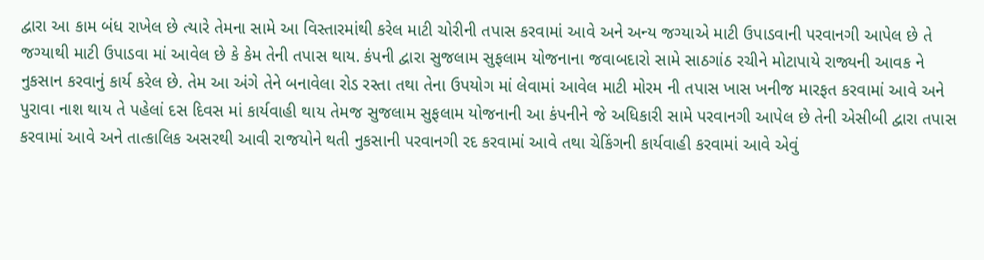દ્વારા આ કામ બંધ રાખેલ છે ત્યારે તેમના સામે આ વિસ્તારમાંથી કરેલ માટી ચોરીની તપાસ કરવામાં આવે અને અન્ય જગ્યાએ માટી ઉપાડવાની પરવાનગી આપેલ છે તે જગ્યાથી માટી ઉપાડવા માં આવેલ છે કે કેમ તેની તપાસ થાય. કંપની દ્વારા સુજલામ સુફલામ યોજનાના જવાબદારો સામે સાઠગાંઠ રચીને મોટાપાયે રાજ્યની આવક ને નુકસાન કરવાનું કાર્ય કરેલ છે. તેમ આ અંગે તેને બનાવેલા રોડ રસ્તા તથા તેના ઉપયોગ માં લેવામાં આવેલ માટી મોરમ ની તપાસ ખાસ ખનીજ મારફત કરવામાં આવે અને પુરાવા નાશ થાય તે પહેલાં દસ દિવસ માં કાર્યવાહી થાય તેમજ સુજલામ સુફલામ યોજનાની આ કંપનીને જે અધિકારી સામે પરવાનગી આપેલ છે તેની એસીબી દ્વારા તપાસ કરવામાં આવે અને તાત્કાલિક અસરથી આવી રાજયોને થતી નુકસાની પરવાનગી રદ કરવામાં આવે તથા ચેકિંગની કાર્યવાહી કરવામાં આવે એવું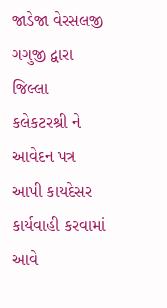જાડેજા વેરસલજી ગગુજી દ્વારા જિલ્લા કલેકટરશ્રી ને આવેદન પત્ર આપી કાયદેસર કાર્યવાહી કરવામાં આવે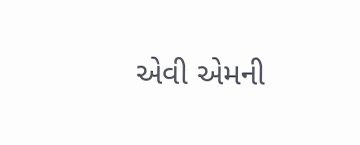એવી એમની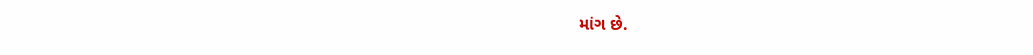માંગ છે.